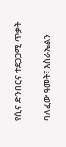የሲና ድንበርና ተደጋጋሚ ጥቃት

ባለፈው ዓመት፣ እስራኤልን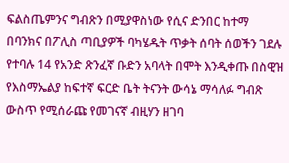ፍልስጤምንና ግብጽን በሚያዋስነው የሲና ድንበር ከተማ በባንክና በፖሊስ ጣቢያዎች ባካሄዱት ጥቃት ሰባት ሰወችን ገደሉ የተባሉ 14 የአንድ ጽንፈኛ ቡድን አባላት በሞት እንዲቀጡ በስዊዝ የእስማኤልያ ከፍተኛ ፍርድ ቤት ትናንት ውሳኔ ማሳለፉ ግብጽ ውስጥ የሚሰራጩ የመገናኛ ብዚሃን ዘገባ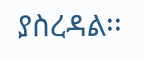ያስረዳል፡፡